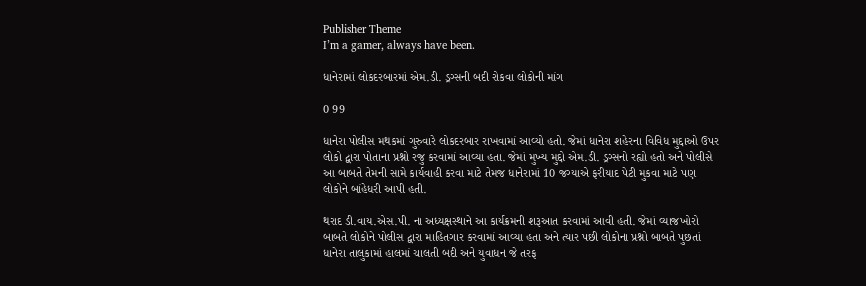Publisher Theme
I’m a gamer, always have been.

ધાનેરામાં લોકદરબારમાં એમ.ડી. ડ્રગ્સની બદી રોકવા લોકોની માંગ

0 99

ધાનેરા પોલીસ મથકમાં ગુરુવારે લોકદરબાર રાખવામાં આવ્યો હતો. જેમાં ધાનેરા શહેરના વિવિધ મુદ્દાઓ ઉપર લોકો દ્વારા પોતાના પ્રશ્નો રજુ કરવામાં આવ્યા હતા. જેમાં મુખ્ય મુદ્દો એમ.ડી. ડ્રગ્સનો રહ્યો હતો અને પોલીસે આ બાબતે તેમની સામે કાર્યવાહી કરવા માટે તેમજ ધાનેરામાં 10 જગ્યાએ ફરીયાદ પેટી મુકવા માટે પણ લોકોને બાંહેધરી આપી હતી.

થરાદ ડી.વાય.એસ.પી. ના અધ્યક્ષસ્થાને આ કાર્યક્રમની શરૂઆત કરવામાં આવી હતી. જેમાં વ્યાજખોરો બાબતે લોકોને પોલીસ દ્વારા માહિતગાર કરવામાં આવ્યા હતા અને ત્યાર પછી લોકોના પ્રશ્નો બાબતે પુછતાં ધાનેરા તાલુકામાં હાલમાં ચાલતી બદી અને યુવાધન જે તરફ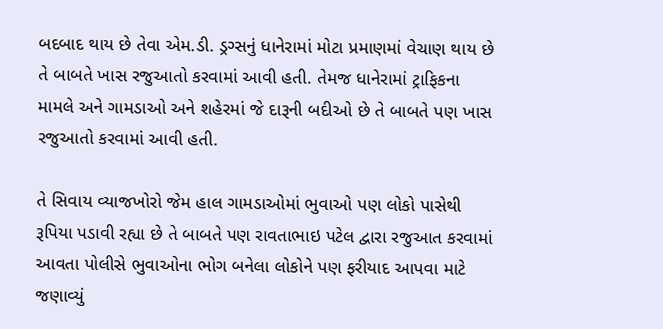બદબાદ થાય છે તેવા એમ.ડી. ડ્રગ્સનું ધાનેરામાં મોટા પ્રમાણમાં વેચાણ થાય છે તે બાબતે ખાસ રજુઆતો કરવામાં આવી હતી. તેમજ ધાનેરામાં ટ્રાફિકના મામલે અને ગામડાઓ અને શહેરમાં જે દારૂની બદીઓ છે તે બાબતે પણ ખાસ રજુઆતો કરવામાં આવી હતી.

તે સિવાય વ્યાજખોરો જેમ હાલ ગામડાઓમાં ભુવાઓ પણ લોકો પાસેથી રૂપિયા પડાવી રહ્યા છે તે બાબતે પણ રાવતાભાઇ પટેલ દ્વારા રજુઆત કરવામાં આવતા પોલીસે ભુવાઓના ભોગ બનેલા લોકોને પણ ફરીયાદ આપવા માટે જણાવ્યું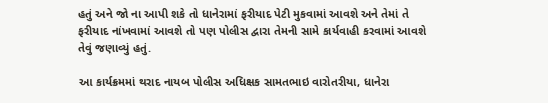હતું અને જો ના આપી શકે તો ધાનેરામાં ફરીયાદ પેટી મુકવામાં આવશે અને તેમાં તે ફરીયાદ નાંખવામાં આવશે તો પણ પોલીસ દ્વારા તેમની સામે કાર્યવાહી કરવામાં આવશે તેવું જણાવ્યું હતું.

આ કાર્યક્રમમાં થરાદ નાયબ પોલીસ અધિક્ષક સામતભાઇ વારોતરીયા, ધાનેરા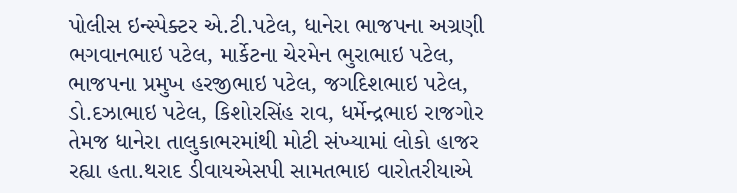પોલીસ ઇન્સ્પેક્ટર એ.ટી.પટેલ, ધાનેરા ભાજપના અગ્રણી ભગવાનભાઇ પટેલ, માર્કેટના ચેરમેન ભુરાભાઇ પટેલ, ભાજપના પ્રમુખ હરજીભાઇ પટેલ, જગદિશભાઇ પટેલ, ડો.દઝાભાઇ પટેલ, કિશોરસિંહ રાવ, ધર્મેન્દ્રભાઇ રાજગોર તેમજ ધાનેરા તાલુકાભરમાંથી મોટી સંખ્યામાં લોકો હાજર રહ્યા હતા.થરાદ ડીવાયએસપી સામતભાઇ વારોતરીયાએ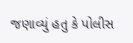જણાવ્યું હતુ કે પોલીસ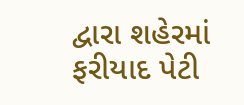દ્વારા શહેરમાં ફરીયાદ પેટી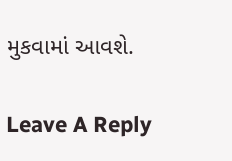મુકવામાં આવશે.

Leave A Reply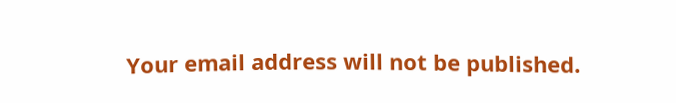Your email address will not be published.